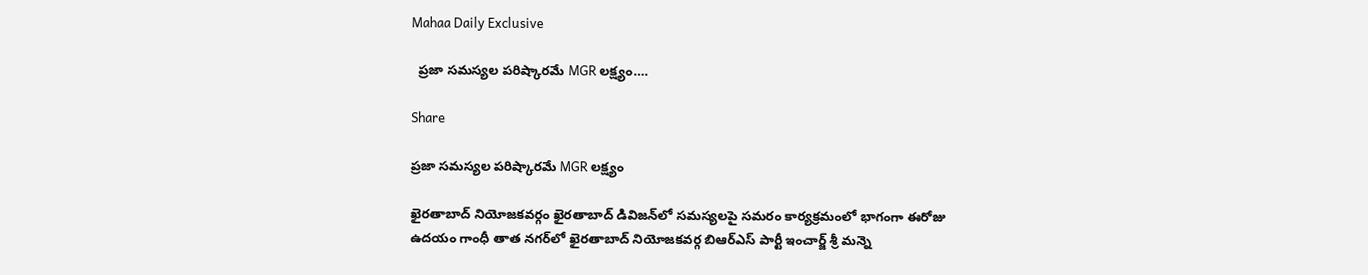Mahaa Daily Exclusive

  ప్రజా సమస్యల పరిష్కారమే MGR లక్ష్యం….

Share

ప్రజా సమస్యల పరిష్కారమే MGR లక్ష్యం

ఖైరతాబాద్ నియోజకవర్గం ఖైరతాబాద్ డివిజన్‌లో సమస్యలపై సమరం కార్యక్రమంలో భాగంగా ఈరోజు ఉదయం గాంధీ తాత నగర్‌లో ఖైరతాబాద్ నియోజకవర్గ బిఆర్ఎస్ పార్టీ ఇంచార్జ్ శ్రీ మన్నె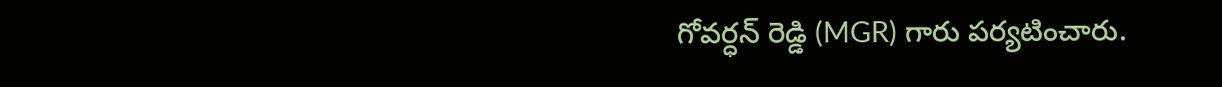గోవర్ధన్ రెడ్డి (MGR) గారు పర్యటించారు.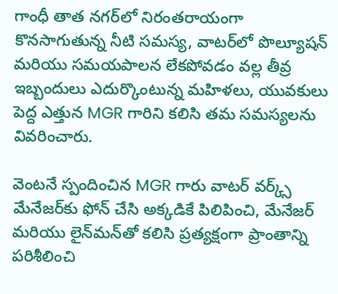గాంధీ తాత నగర్‌లో నిరంతరాయంగా కొనసాగుతున్న నీటి సమస్య, వాటర్‌లో పొల్యూషన్ మరియు సమయపాలన లేకపోవడం వల్ల తీవ్ర ఇబ్బందులు ఎదుర్కొంటున్న మహిళలు, యువకులు పెద్ద ఎత్తున MGR గారిని కలిసి తమ సమస్యలను వివరించారు.

వెంటనే స్పందించిన MGR గారు వాటర్ వర్క్స్ మేనేజర్‌కు ఫోన్ చేసి అక్కడికే పిలిపించి, మేనేజర్ మరియు లైన్‌మన్‌తో కలిసి ప్రత్యక్షంగా ప్రాంతాన్ని పరిశీలించి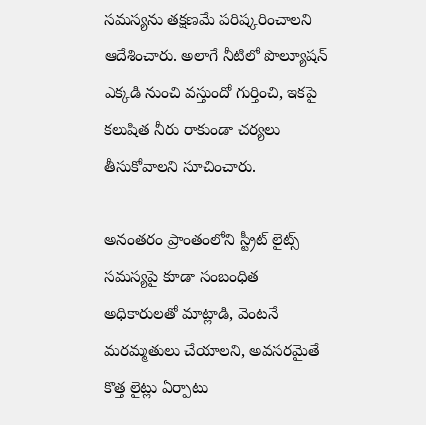సమస్యను తక్షణమే పరిష్కరించాలని ఆదేశించారు. అలాగే నీటిలో పొల్యూషన్ ఎక్కడి నుంచి వస్తుందో గుర్తించి, ఇకపై కలుషిత నీరు రాకుండా చర్యలు తీసుకోవాలని సూచించారు.

అనంతరం ప్రాంతంలోని స్ట్రీట్ లైట్స్ సమస్యపై కూడా సంబంధిత అధికారులతో మాట్లాడి, వెంటనే మరమ్మతులు చేయాలని, అవసరమైతే కొత్త లైట్లు ఏర్పాటు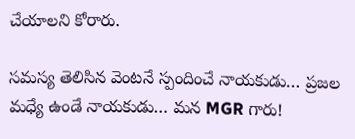చేయాలని కోరారు.

సమస్య తెలిసిన వెంటనే స్పందించే నాయకుడు… ప్రజల మధ్యే ఉండే నాయకుడు… మన MGR గారు!